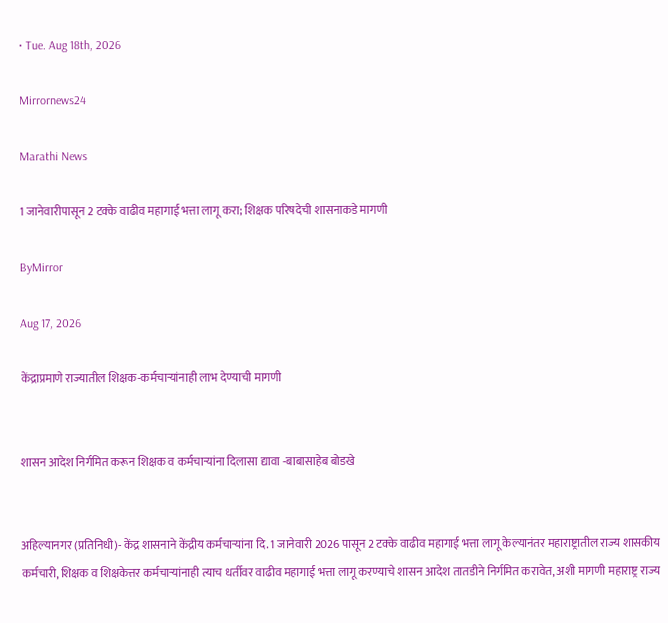• Tue. Aug 18th, 2026

Mirrornews24

Marathi News

1 जानेवारीपासून 2 टक्के वाढीव महागाई भत्ता लागू करा; शिक्षक परिषदेची शासनाकडे मागणी

ByMirror

Aug 17, 2026

केंद्राप्रमाणे राज्यातील शिक्षक-कर्मचाऱ्यांनाही लाभ देण्याची मागणी


शासन आदेश निर्गमित करून शिक्षक व कर्मचाऱ्यांना दिलासा द्यावा -बाबासाहेब बोडखे


अहिल्यानगर (प्रतिनिधी)- केंद्र शासनाने केंद्रीय कर्मचाऱ्यांना दि. 1 जानेवारी 2026 पासून 2 टक्के वाढीव महागाई भत्ता लागू केल्यानंतर महाराष्ट्रातील राज्य शासकीय कर्मचारी, शिक्षक व शिक्षकेत्तर कर्मचाऱ्यांनाही त्याच धर्तीवर वाढीव महागाई भत्ता लागू करण्याचे शासन आदेश तातडीने निर्गमित करावेत, अशी मागणी महाराष्ट्र राज्य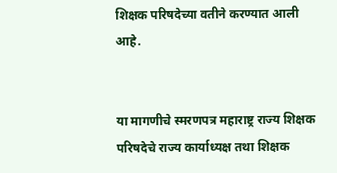शिक्षक परिषदेच्या वतीने करण्यात आली आहे.


या मागणीचे स्मरणपत्र महाराष्ट्र राज्य शिक्षक परिषदेचे राज्य कार्याध्यक्ष तथा शिक्षक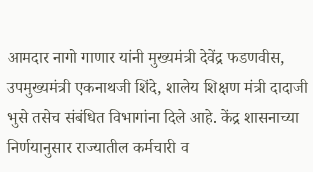आमदार नागो गाणार यांनी मुख्यमंत्री देवेंद्र फडणवीस, उपमुख्यमंत्री एकनाथजी शिंदे, शालेय शिक्षण मंत्री दादाजी भुसे तसेच संबंधित विभागांना दिले आहे. केंद्र शासनाच्या निर्णयानुसार राज्यातील कर्मचारी व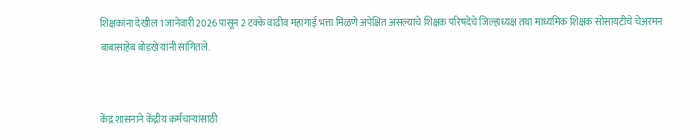शिक्षकांना देखील 1 जानेवारी 2026 पासून 2 टक्के वाढीव महागाई भत्ता मिळणे अपेक्षित असल्याचे शिक्षक परिषदेचे जिल्हाध्यक्ष तथा माध्यमिक शिक्षक सोसायटीचे चेअरमन बाबासाहेब बोडखे यांनी सांगितले.


केंद्र शासनाने केंद्रीय कर्मचाऱ्यांसाठी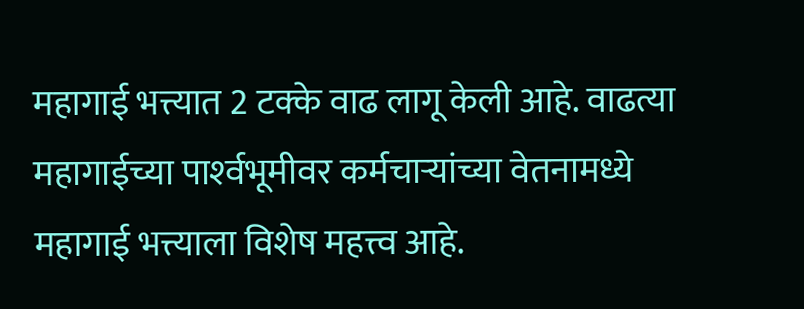महागाई भत्त्यात 2 टक्के वाढ लागू केली आहे. वाढत्या महागाईच्या पार्श्‍वभूमीवर कर्मचाऱ्यांच्या वेतनामध्ये महागाई भत्त्याला विशेष महत्त्व आहे.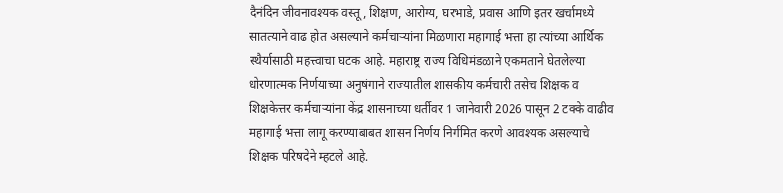दैनंदिन जीवनावश्‍यक वस्तू, शिक्षण, आरोग्य, घरभाडे, प्रवास आणि इतर खर्चामध्ये सातत्याने वाढ होत असल्याने कर्मचाऱ्यांना मिळणारा महागाई भत्ता हा त्यांच्या आर्थिक स्थैर्यासाठी महत्त्वाचा घटक आहे. महाराष्ट्र राज्य विधिमंडळाने एकमताने घेतलेल्या धोरणात्मक निर्णयाच्या अनुषंगाने राज्यातील शासकीय कर्मचारी तसेच शिक्षक व शिक्षकेत्तर कर्मचाऱ्यांना केंद्र शासनाच्या धर्तीवर 1 जानेवारी 2026 पासून 2 टक्के वाढीव महागाई भत्ता लागू करण्याबाबत शासन निर्णय निर्गमित करणे आवश्‍यक असल्याचे शिक्षक परिषदेने म्हटले आहे.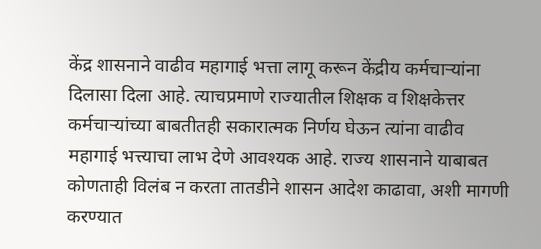केंद्र शासनाने वाढीव महागाई भत्ता लागू करून केंद्रीय कर्मचाऱ्यांना दिलासा दिला आहे. त्याचप्रमाणे राज्यातील शिक्षक व शिक्षकेत्तर कर्मचाऱ्यांच्या बाबतीतही सकारात्मक निर्णय घेऊन त्यांना वाढीव महागाई भत्त्याचा लाभ देणे आवश्‍यक आहे. राज्य शासनाने याबाबत कोणताही विलंब न करता तातडीने शासन आदेश काढावा, अशी मागणी करण्यात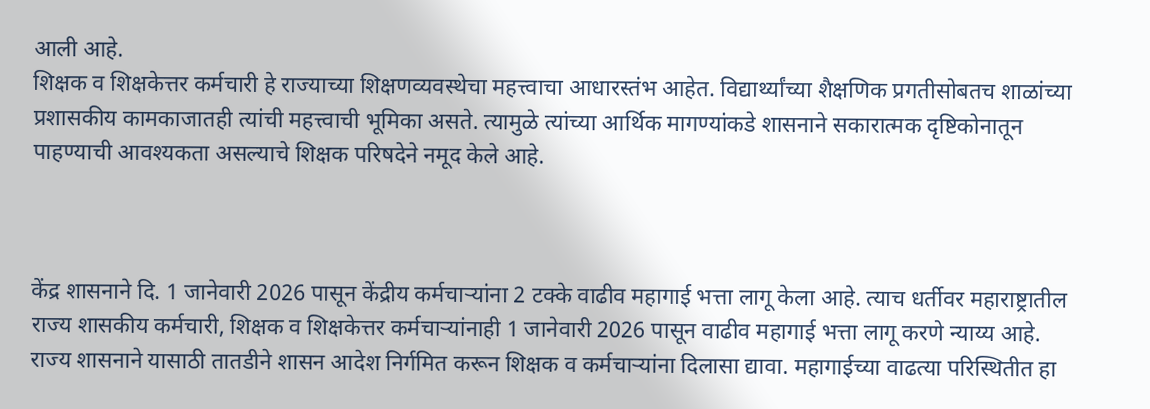आली आहे.
शिक्षक व शिक्षकेत्तर कर्मचारी हे राज्याच्या शिक्षणव्यवस्थेचा महत्त्वाचा आधारस्तंभ आहेत. विद्यार्थ्यांच्या शैक्षणिक प्रगतीसोबतच शाळांच्या प्रशासकीय कामकाजातही त्यांची महत्त्वाची भूमिका असते. त्यामुळे त्यांच्या आर्थिक मागण्यांकडे शासनाने सकारात्मक दृष्टिकोनातून पाहण्याची आवश्‍यकता असल्याचे शिक्षक परिषदेने नमूद केले आहे.



केंद्र शासनाने दि. 1 जानेवारी 2026 पासून केंद्रीय कर्मचाऱ्यांना 2 टक्के वाढीव महागाई भत्ता लागू केला आहे. त्याच धर्तीवर महाराष्ट्रातील राज्य शासकीय कर्मचारी, शिक्षक व शिक्षकेत्तर कर्मचाऱ्यांनाही 1 जानेवारी 2026 पासून वाढीव महागाई भत्ता लागू करणे न्याय्य आहे. राज्य शासनाने यासाठी तातडीने शासन आदेश निर्गमित करून शिक्षक व कर्मचाऱ्यांना दिलासा द्यावा. महागाईच्या वाढत्या परिस्थितीत हा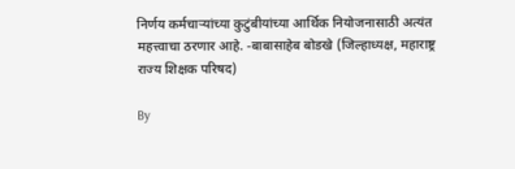निर्णय कर्मचाऱ्यांच्या कुटुंबीयांच्या आर्थिक नियोजनासाठी अत्यंत महत्त्वाचा ठरणार आहे. -बाबासाहेब बोडखे (जिल्हाध्यक्ष, महाराष्ट्र राज्य शिक्षक परिषद)

By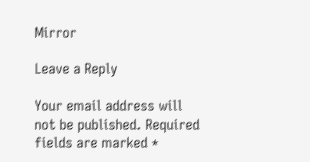Mirror

Leave a Reply

Your email address will not be published. Required fields are marked *